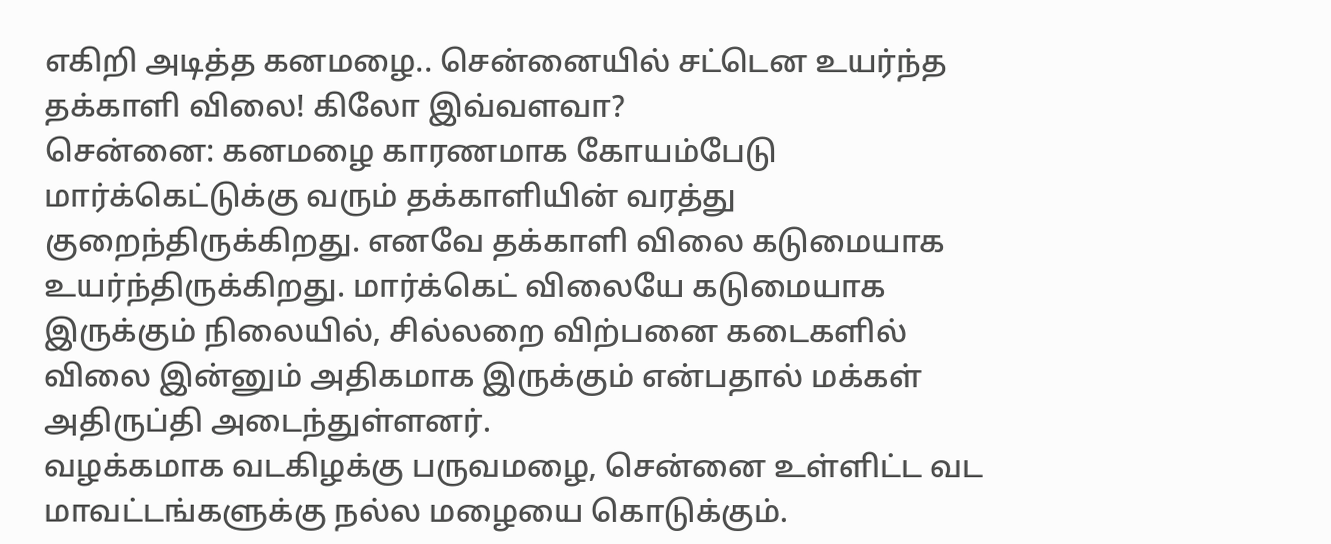எகிறி அடித்த கனமழை.. சென்னையில் சட்டென உயர்ந்த தக்காளி விலை! கிலோ இவ்வளவா?
சென்னை: கனமழை காரணமாக கோயம்பேடு மார்க்கெட்டுக்கு வரும் தக்காளியின் வரத்து குறைந்திருக்கிறது. எனவே தக்காளி விலை கடுமையாக உயர்ந்திருக்கிறது. மார்க்கெட் விலையே கடுமையாக இருக்கும் நிலையில், சில்லறை விற்பனை கடைகளில் விலை இன்னும் அதிகமாக இருக்கும் என்பதால் மக்கள் அதிருப்தி அடைந்துள்ளனர்.
வழக்கமாக வடகிழக்கு பருவமழை, சென்னை உள்ளிட்ட வட மாவட்டங்களுக்கு நல்ல மழையை கொடுக்கும்.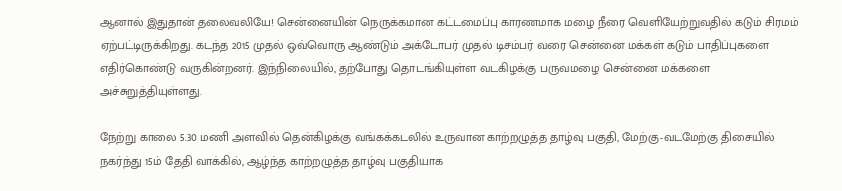ஆனால் இதுதான் தலைவலியே! சென்னையின் நெருக்கமான கட்டமைப்பு காரணமாக மழை நீரை வெளியேற்றுவதில் கடும் சிரமம் ஏற்பட்டிருக்கிறது. கடந்த 2015 முதல் ஒவ்வொரு ஆண்டும் அக்டோபர் முதல் டிசம்பர் வரை சென்னை மக்கள் கடும் பாதிப்புகளை எதிர்கொண்டு வருகின்றனர். இந்நிலையில், தற்போது தொடங்கியுள்ள வடகிழக்கு பருவமழை சென்னை மக்களை அச்சுறுத்தியுள்ளது.

நேற்று காலை 5.30 மணி அளவில் தென்கிழக்கு வங்கக்கடலில் உருவான காற்றழுத்த தாழ்வு பகுதி, மேற்கு-வடமேற்கு திசையில் நகர்ந்து 15ம் தேதி வாக்கில், ஆழ்ந்த காற்றழுத்த தாழ்வு பகுதியாக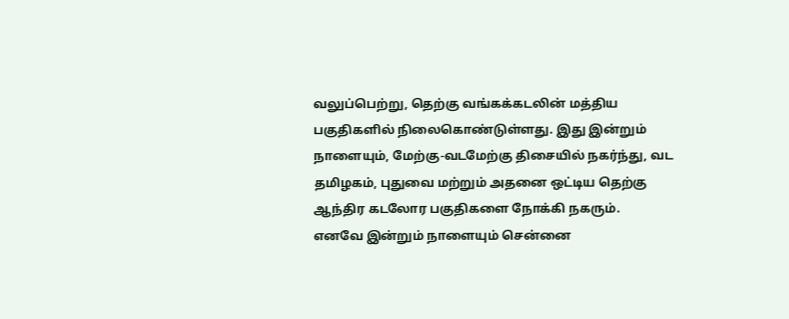வலுப்பெற்று, தெற்கு வங்கக்கடலின் மத்திய பகுதிகளில் நிலைகொண்டுள்ளது. இது இன்றும் நாளையும், மேற்கு-வடமேற்கு திசையில் நகர்ந்து, வட தமிழகம், புதுவை மற்றும் அதனை ஒட்டிய தெற்கு ஆந்திர கடலோர பகுதிகளை நோக்கி நகரும்.
எனவே இன்றும் நாளையும் சென்னை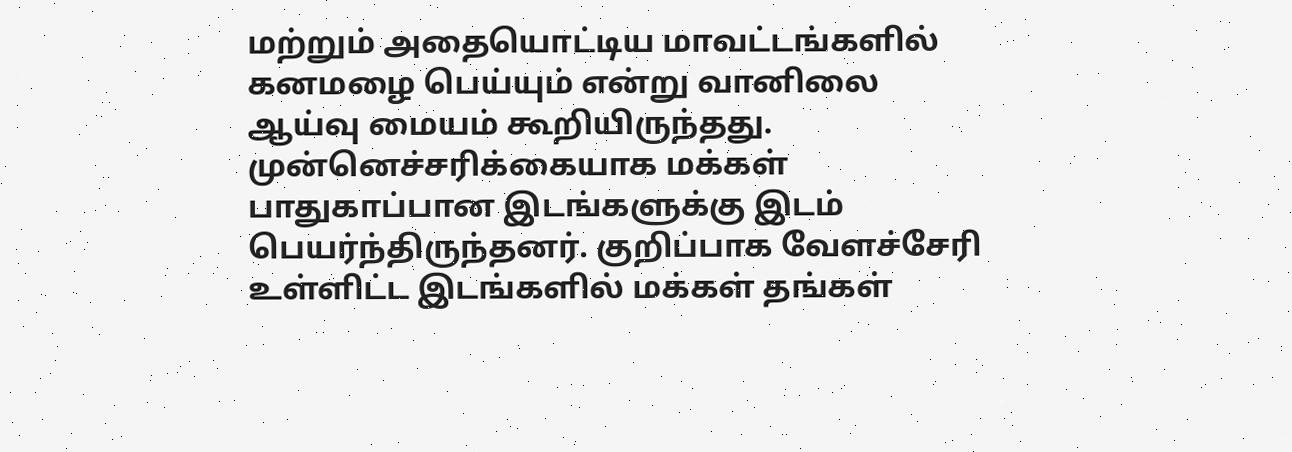மற்றும் அதையொட்டிய மாவட்டங்களில் கனமழை பெய்யும் என்று வானிலை ஆய்வு மையம் கூறியிருந்தது. முன்னெச்சரிக்கையாக மக்கள் பாதுகாப்பான இடங்களுக்கு இடம் பெயர்ந்திருந்தனர். குறிப்பாக வேளச்சேரி உள்ளிட்ட இடங்களில் மக்கள் தங்கள்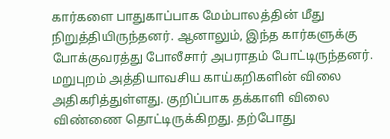கார்களை பாதுகாப்பாக மேம்பாலத்தின் மீது நிறுத்தியிருந்தனர். ஆனாலும், இந்த கார்களுக்கு போக்குவரத்து போலீசார் அபராதம் போட்டிருந்தனர்.
மறுபுறம் அத்தியாவசிய காய்கறிகளின் விலை அதிகரித்துள்ளது. குறிப்பாக தக்காளி விலை விண்ணை தொட்டிருக்கிறது. தற்போது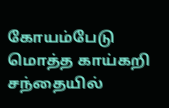கோயம்பேடு மொத்த காய்கறி சந்தையில்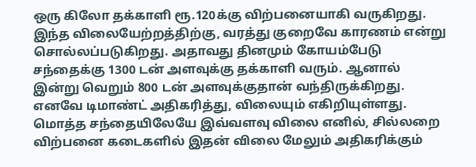ஒரு கிலோ தக்காளி ரூ.120க்கு விற்பனையாகி வருகிறது. இந்த விலையேற்றத்திற்கு, வரத்து குறைவே காரணம் என்று சொல்லப்படுகிறது. அதாவது தினமும் கோயம்பேடு சந்தைக்கு 1300 டன் அளவுக்கு தக்காளி வரும். ஆனால் இன்று வெறும் 800 டன் அளவுக்குதான் வந்திருக்கிறது.
எனவே டிமாண்ட் அதிகரித்து, விலையும் எகிறியுள்ளது. மொத்த சந்தையிலேயே இவ்வளவு விலை எனில், சில்லறை விற்பனை கடைகளில் இதன் விலை மேலும் அதிகரிக்கும்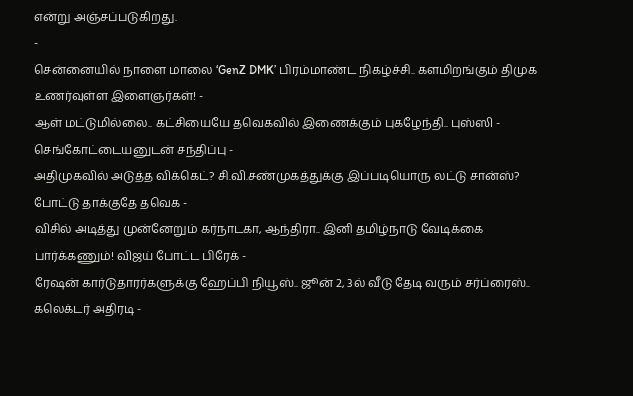என்று அஞ்சப்படுகிறது.
-
சென்னையில் நாளை மாலை ‘GenZ DMK’ பிரம்மாண்ட நிகழ்ச்சி.. களமிறங்கும் திமுக உணர்வுள்ள இளைஞர்கள்! -
ஆள் மட்டுமில்லை.. கட்சியையே தவெகவில் இணைக்கும் புகழேந்தி.. புஸ்ஸி - செங்கோட்டையனுடன் சந்திப்பு -
அதிமுகவில் அடுத்த விக்கெட்? சி.வி.சண்முகத்துக்கு இப்படியொரு லட்டு சான்ஸ்? போட்டு தாக்குதே தவெக -
விசில் அடித்து முன்னேறும் கர்நாடகா, ஆந்திரா.. இனி தமிழ்நாடு வேடிக்கை பார்க்கணும்! விஜய் போட்ட பிரேக் -
ரேஷன் கார்டுதாரர்களுக்கு ஹேப்பி நியூஸ்.. ஜூன் 2, 3ல் வீடு தேடி வரும் சர்ப்ரைஸ்.. கலெக்டர் அதிரடி -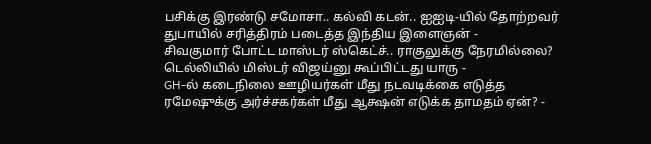பசிக்கு இரண்டு சமோசா.. கல்வி கடன்.. ஐஐடி-யில் தோற்றவர் துபாயில் சரித்திரம் படைத்த இந்திய இளைஞன் -
சிவகுமார் போட்ட மாஸ்டர் ஸ்கெட்ச்.. ராகுலுக்கு நேரமில்லை? டெல்லியில் மிஸ்டர் விஜய்னு கூப்பிட்டது யாரு -
GH-ல் கடைநிலை ஊழியர்கள் மீது நடவடிக்கை எடுத்த ரமேஷுக்கு அர்ச்சகர்கள் மீது ஆக்ஷன் எடுக்க தாமதம் ஏன்? -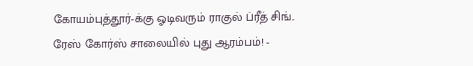கோயம்புத்தூர்-க்கு ஓடிவரும் ராகுல் ப்ரீத் சிங்.. ரேஸ் கோர்ஸ் சாலையில் புது ஆரம்பம்! -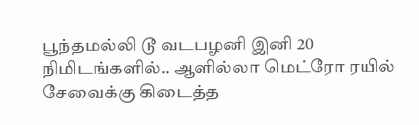பூந்தமல்லி டூ வடபழனி இனி 20 நிமிடங்களில்.. ஆளில்லா மெட்ரோ ரயில் சேவைக்கு கிடைத்த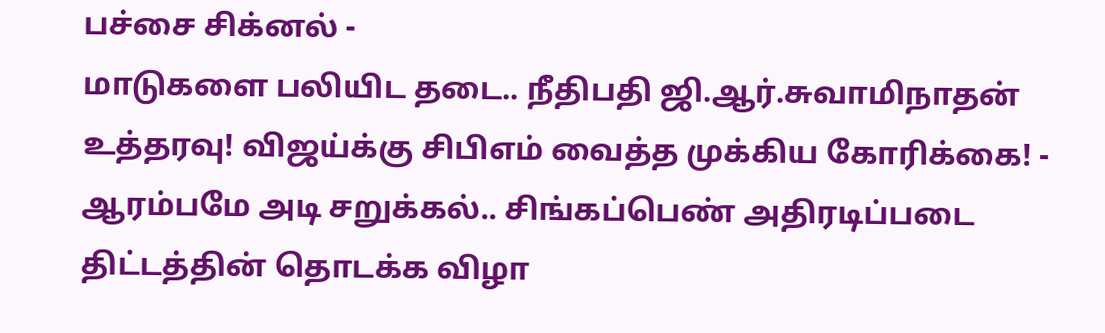பச்சை சிக்னல் -
மாடுகளை பலியிட தடை.. நீதிபதி ஜி.ஆர்.சுவாமிநாதன் உத்தரவு! விஜய்க்கு சிபிஎம் வைத்த முக்கிய கோரிக்கை! -
ஆரம்பமே அடி சறுக்கல்.. சிங்கப்பெண் அதிரடிப்படை திட்டத்தின் தொடக்க விழா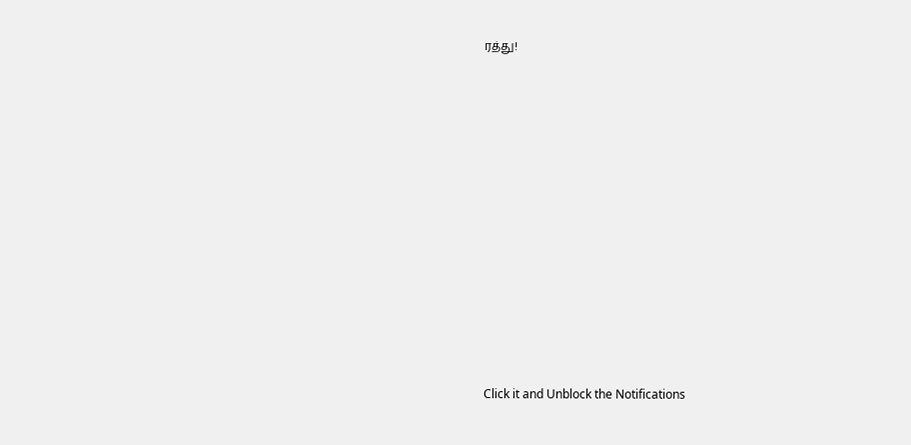ரத்து!












Click it and Unblock the Notifications